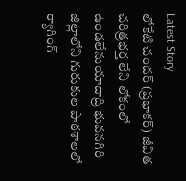Latest Story
లోకేటి చందర్ (ప్రభాకర్) జీవిత చరిత్రభర్త లేని లోకంలో ఉండలేనుయాదాద్రి భువనగిరి జిల్లాలోని గురుకుల పాఠశాలలో ర్యాగింగ్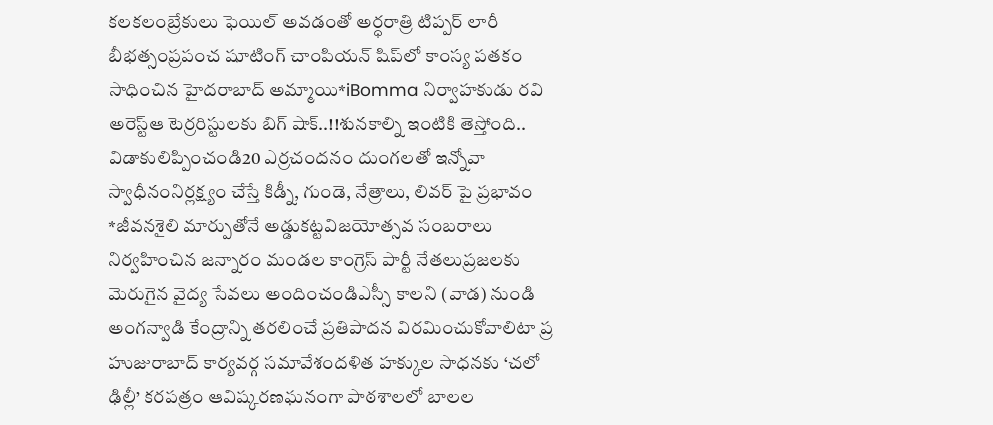కలకలంబ్రేకులు ఫెయిల్ అవడంతో అర్ధరాత్రి టిప్పర్ లారీ బీభత్సంప్రపంచ షూటింగ్ చాంపియన్ షిప్‌లో కాంస్య పతకం సాధించిన హైదరాబాద్ అమ్మాయి*iBomma నిర్వాహకుడు రవి అరెస్ట్ఆ టెర్రరిస్టులకు బిగ్ షాక్..!!శునకాల్ని ఇంటికి తెస్తోంది.. విడాకులిప్పించండి20 ఎర్రచందనం దుంగలతో ఇన్నోవా స్వాధీనంనిర్లక్ష్యం చేస్తే కిడ్నీ, గుండె, నేత్రాలు, లివర్ పై ప్రభావం *జీవనశైలి మార్పుతోనే అడ్డుకట్టవిజయోత్సవ సంబరాలు నిర్వహించిన జన్నారం మండల కాంగ్రెస్ పార్టీ నేతలుప్రజలకు మెరుగైన వైద్య సేవలు అందించండిఎస్సీ కాలని (వాడ) నుండి అంగన్వాడి కేంద్రాన్ని తరలించే ప్రతిపాదన విరమించుకోవాలిటా ప్ర హుజురాబాద్ కార్యవర్గ సమావేశందళిత హక్కుల సాధనకు ‘చలో ఢిల్లీ’ కరపత్రం ఆవిష్కరణఘనంగా పాఠశాలలో బాలల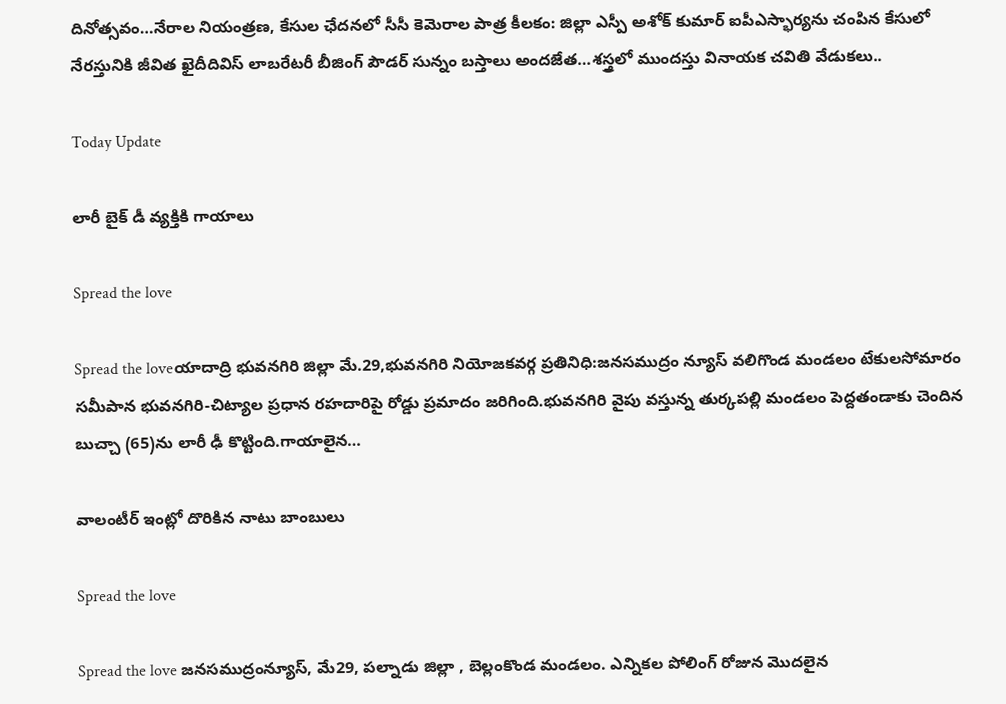దినోత్సవం…నేరాల నియంత్రణ, కేసుల ఛేదనలో సీసీ కెమెరాల పాత్ర కీలకం: జిల్లా ఎస్పీ అశోక్ కుమార్ ఐపీఎస్భార్యను చంపిన కేసులో నేరస్తునికి జీవిత ఖైదీదివిస్ లాబరేటరీ బీజింగ్ పౌడర్ సున్నం బస్తాలు అందజేత…శస్త్రలో ముందస్తు వినాయక చవితి వేడుకలు..

Today Update

లారీ బైక్ డీ వ్యక్తికి గాయాలు

Spread the love

Spread the loveయాదాద్రి భువనగిరి జిల్లా మే.29,భువనగిరి నియోజకవర్గ ప్రతినిధి:జనసముద్రం న్యూస్ వలిగొండ మండలం టేకులసోమారం సమీపాన భువనగిరి-చిట్యాల ప్రధాన రహదారిపై రోడ్డు ప్రమాదం జరిగింది.భువనగిరి వైపు వస్తున్న తుర్కపల్లి మండలం పెద్దతండాకు చెందిన బుచ్చా (65)ను లారీ ఢీ కొట్టింది.గాయాలైన…

వాలంటీర్ ఇంట్లో దొరికిన నాటు బాంబులు

Spread the love

Spread the love జనసముద్రంన్యూస్, మే29, పల్నాడు జిల్లా , బెల్లంకొండ మండలం. ఎన్నికల పోలింగ్ రోజున మొదలైన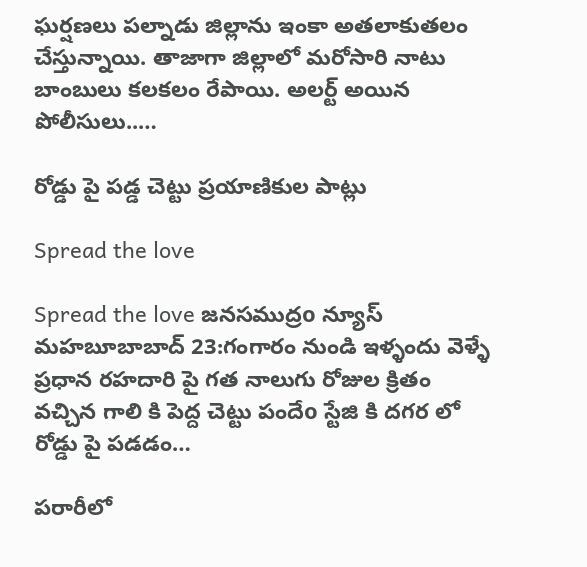ఘర్షణలు పల్నాడు జిల్లాను ఇంకా అతలాకుతలం చేస్తున్నాయి. తాజాగా జిల్లాలో మరోసారి నాటు బాంబులు కలకలం రేపాయి. అలర్ట్ అయిన పోలీసులు..…

రోడ్డు పై పడ్డ చెట్టు ప్రయాణికుల పాట్లు

Spread the love

Spread the love జనసముద్రo న్యూస్ మహబూబాబాద్ 23:గంగారం నుండి ఇళ్ళందు వెళ్ళే ప్రధాన రహదారి పై గత నాలుగు రోజుల క్రితం వచ్చిన గాలి కి పెద్ద చెట్టు పందేo స్టేజి కి దగర లో రోడ్డు పై పడడం…

పరారీలో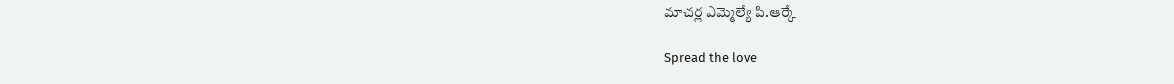మాచర్ల ఎమ్మెల్యే పి.ఆర్కే

Spread the love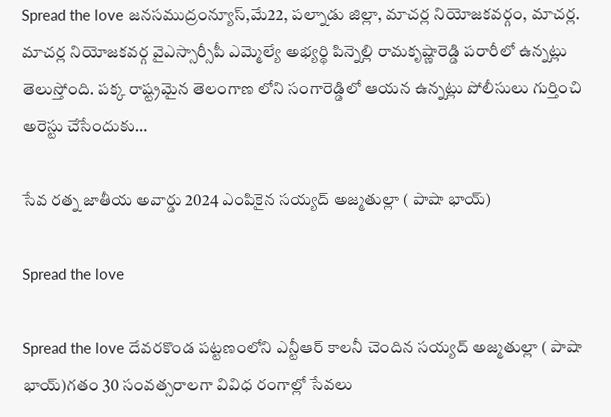Spread the love జనసముద్రంన్యూస్,మే22, పల్నాడు జిల్లా, మాచర్ల నియోజకవర్గం, మాచర్ల. మాచర్ల నియోజకవర్గ వైఎస్సార్సీపీ ఎమ్మెల్యే అభ్యర్థి పిన్నెల్లి రామకృష్ణారెడ్డి పరారీలో ఉన్నట్లు తెలుస్తోంది. పక్క రాష్ట్రమైన తెలంగాణ లోని సంగారెడ్డిలో ఆయన ఉన్నట్లు పోలీసులు గుర్తించి అరెస్టు చేసేందుకు…

సేవ రత్న జాతీయ అవార్డు 2024 ఎంపికైన సయ్యద్ అజ్మతుల్లా ( పాషా భాయ్)

Spread the love

Spread the love దేవరకొండ పట్టణంలోని ఎన్టీఆర్ కాలనీ చెందిన సయ్యద్ అజ్మతుల్లా ( పాషా భాయ్)గతం 30 సంవత్సరాలగా వివిధ రంగాల్లో సేవలు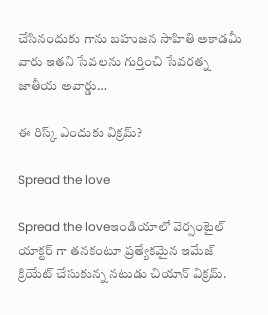చేసినందుకు గాను బహుజన సాహితి అకాడమీ వారు ఇతని సేవలను గుర్తించి సేవరత్న జాతీయ అవార్డు…

ఈ రిస్క్ ఎందుకు విక్రమ్?

Spread the love

Spread the loveఇండియాలో వెర్సంటైల్ యాక్టర్ గా తనకంటూ ప్రత్యేకమైన ఇమేజ్ క్రియేట్ చేసుకున్న నటుడు చియాన్ విక్రమ్.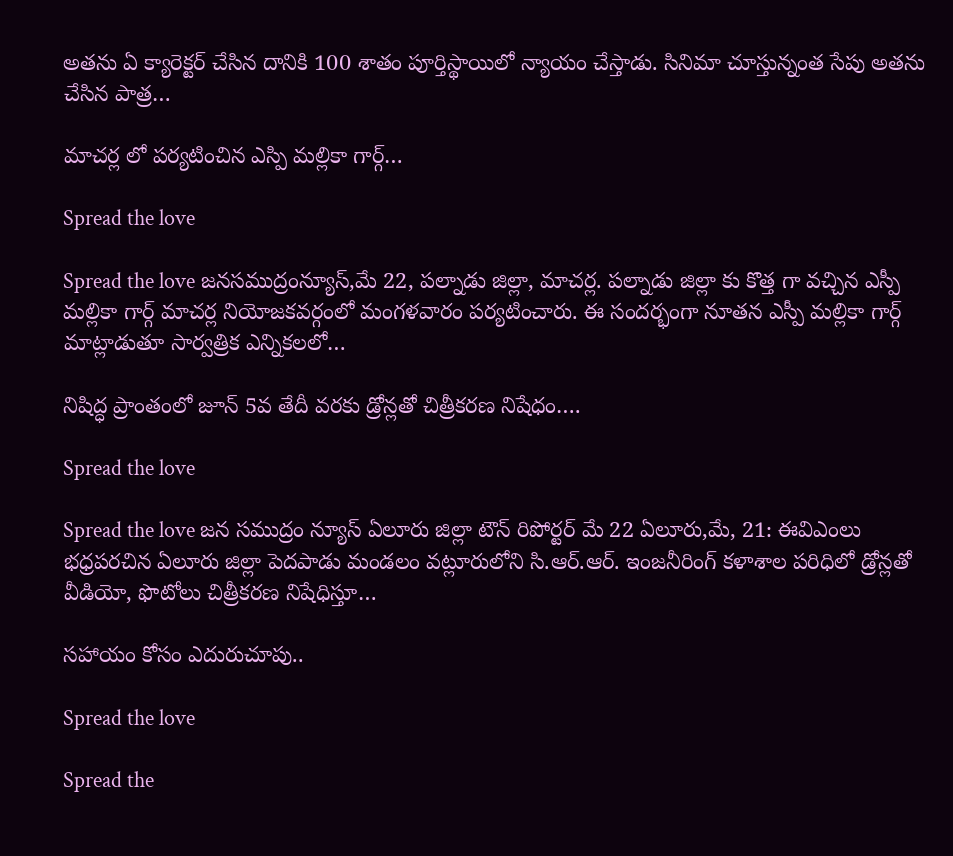అతను ఏ క్యారెక్టర్ చేసిన దానికి 100 శాతం పూర్తిస్థాయిలో న్యాయం చేస్తాడు. సినిమా చూస్తున్నంత సేపు అతను చేసిన పాత్ర…

మాచర్ల లో పర్యటించిన ఎస్పి మల్లికా గార్గ్…

Spread the love

Spread the love జనసముద్రంన్యూస్,మే 22, పల్నాడు జిల్లా, మాచర్ల. పల్నాడు జిల్లా కు కొత్త గా వచ్చిన ఎస్పీ మల్లికా గార్గ్ మాచర్ల నియోజకవర్గంలో మంగళవారం పర్యటించారు. ఈ సందర్భంగా నూతన ఎస్పీ మల్లికా గార్గ్ మాట్లాడుతూ సార్వత్రిక ఎన్నికలలో…

నిషిద్ధ ప్రాంతంలో జూన్ 5వ తేదీ వరకు డ్రోన్లతో చిత్రీకరణ నిషేధం….

Spread the love

Spread the love జన సముద్రం న్యూస్ ఏలూరు జిల్లా టౌన్ రిపోర్టర్ మే 22 ఏలూరు,మే, 21: ఈవిఎంలు భధ్రపరచిన ఏలూరు జిల్లా పెదపాడు మండలం వట్లూరులోని సి.ఆర్.ఆర్. ఇంజనీరింగ్ కళాశాల పరిధిలో డ్రోన్లతో వీడియో, ఫొటోలు చిత్రీకరణ నిషేధిస్తూ…

సహాయం కోసం ఎదురుచూపు..

Spread the love

Spread the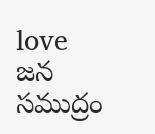love జన సముద్రం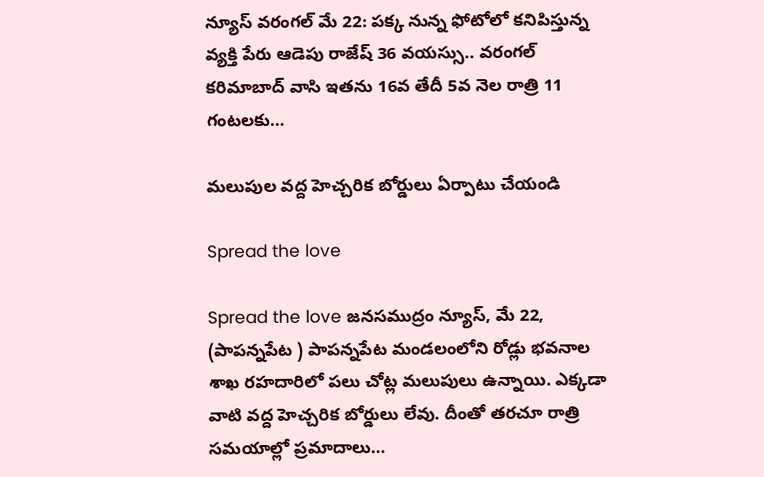న్యూస్ వరంగల్ మే 22: పక్క నున్న ఫోటోలో కనిపిస్తున్న వ్యక్తి పేరు ఆడెపు రాజేష్ 36 వయస్సు.. వరంగల్ కరిమాబాద్ వాసి ఇతను 16వ తేదీ 5వ నెల రాత్రి 11 గంటలకు…

మలుపుల వద్ద హెచ్చరిక బోర్డులు ఏర్పాటు చేయండి

Spread the love

Spread the love జనసముద్రం న్యూస్, మే 22, (పాపన్నపేట ) పాపన్నపేట మండలంలోని రోడ్లు భవనాల శాఖ రహదారిలో పలు చోట్ల మలుపులు ఉన్నాయి. ఎక్కడా వాటి వద్ద హెచ్చరిక బోర్డులు లేవు. దీంతో తరచూ రాత్రి సమయాల్లో ప్రమాదాలు…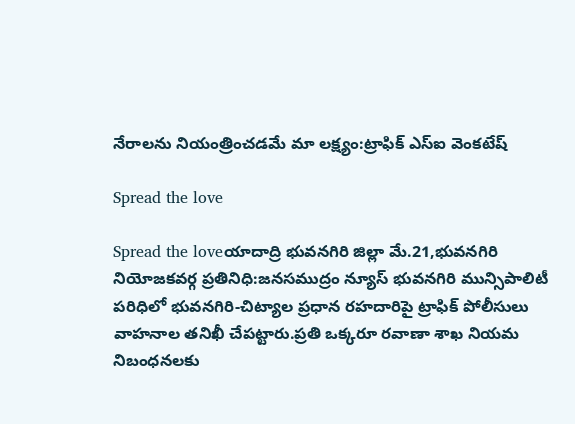నేరాలను నియంత్రించడమే మా లక్ష్యం:ట్రాఫిక్ ఎస్ఐ వెంకటేష్

Spread the love

Spread the loveయాదాద్రి భువనగిరి జిల్లా మే.21,భువనగిరి నియోజకవర్గ ప్రతినిధి:జనసముద్రం న్యూస్ భువనగిరి మున్సిపాలిటీ పరిధిలో భువనగిరి-చిట్యాల ప్రధాన రహదారిపై ట్రాఫిక్ పోలీసులు వాహనాల తనిఖీ చేపట్టారు.ప్రతి ఒక్కరూ రవాణా శాఖ నియమ నిబంధనలకు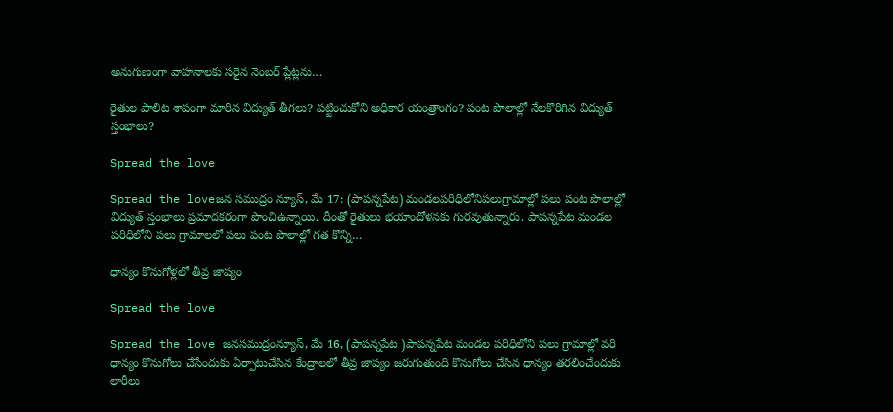అనుగుణంగా వాహనాలకు సరైన నెంబర్ ప్లేట్లను…

రైతుల పాలిట శాపంగా మారిన విద్యుత్ తీగలు? పట్టించుకోని అధికార యంత్రాంగం? పంట పొలాల్లో నేలకొరిగిన విద్యుత్ స్తంభాలు?

Spread the love

Spread the loveజన సముద్రం న్యూస్, మే 17: (పాపన్నపేట) మండలపరిధిలోనిపలుగ్రామాల్లో పలు పంట పొలాల్లో విద్యుత్ స్తంభాలు ప్రమాదకరంగా పొంచిఉన్నాయి. దీంతో రైతులు భయాందోళనకు గురవుతున్నారు. పాపన్నపేట మండల పరిధిలోని పలు గ్రామాలలో పలు పంట పొలాల్లో గత కొన్ని…

ధాన్యం కొనుగోళ్లలో తీవ్ర జాప్యం

Spread the love

Spread the love జనసముద్రంన్యూస్, మే 16, (పాపన్నపేట )పాపన్నపేట మండల పరిధిలోని పలు గ్రామాల్లో వరి ధాన్యం కొనుగోలు చేసేందుకు ఏర్పాటుచేసిన కేంద్రాలలో తీవ్ర జాప్యం జరుగుతుంది కొనుగోలు చేసిన ధాన్యం తరలించేందుకు లారీలు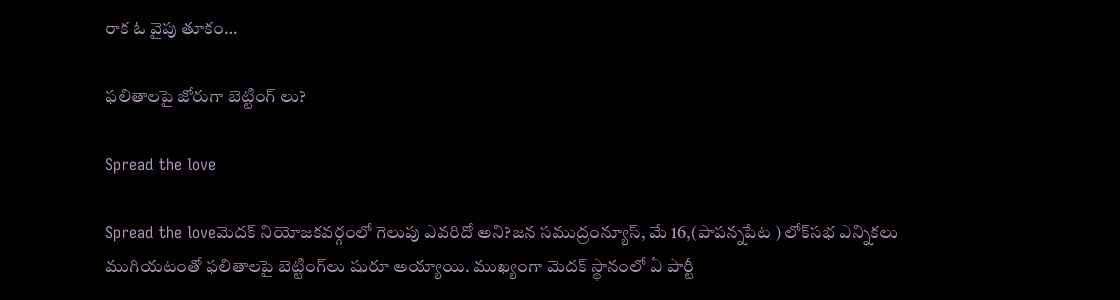రాక ఓ వైపు తూకం…

ఫలితాలపై జోరుగా బెట్టింగ్ లు?

Spread the love

Spread the loveమెదక్ నియోజకవర్గంలో గెలుపు ఎవరిదో అని?జన సముద్రంన్యూస్, మే 16,(పాపన్నపేట ) లోక్‌సభ ఎన్నికలు ముగియటంతో ఫలితాలపై బెట్టింగ్‌లు షురూ అయ్యాయి. ముఖ్యంగా మెదక్‌ స్థానంలో ఏ పార్టీ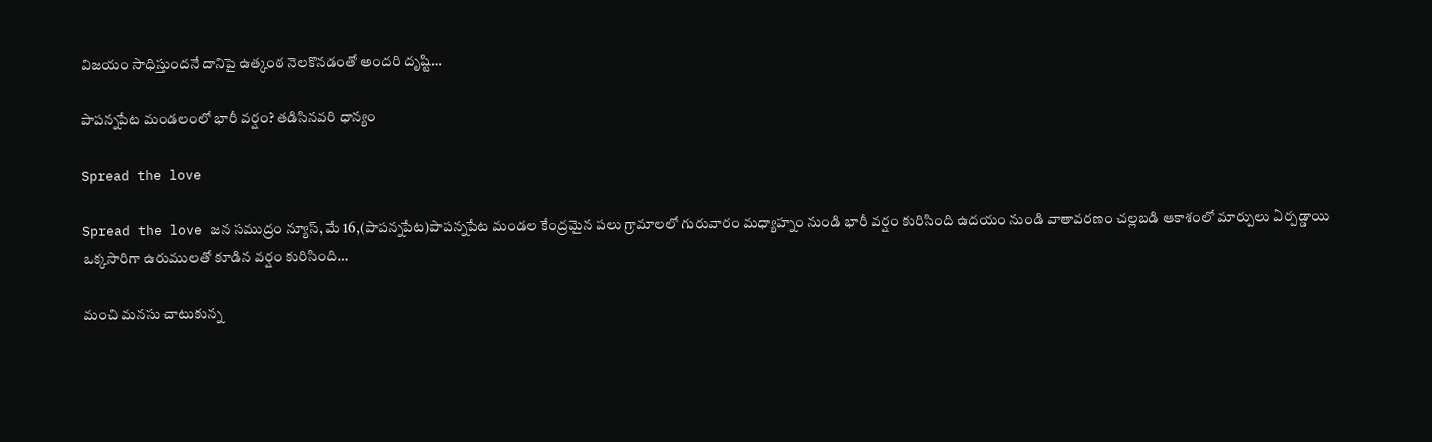విజయం సాధిస్తుందనే దానిపై ఉత్కంఠ నెలకొనడంతో అందరి దృష్టి…

పాపన్నపేట మండలంలో భారీ వర్షం? తడిసినవరి ధాన్యం

Spread the love

Spread the love జన సముద్రం న్యూస్, మే 16,(పాపన్నపేట)పాపన్నపేట మండల కేంద్రమైన పలు గ్రామాలలో గురువారం మధ్యాహ్నం నుండి భారీ వర్షం కురిసింది ఉదయం నుండి వాతావరణం చల్లబడి ఆకాశంలో మార్పులు ఏర్పడ్డాయి ఒక్కసారిగా ఉరుములతో కూడిన వర్షం కురిసింది…

మంచి మనసు చాటుకున్న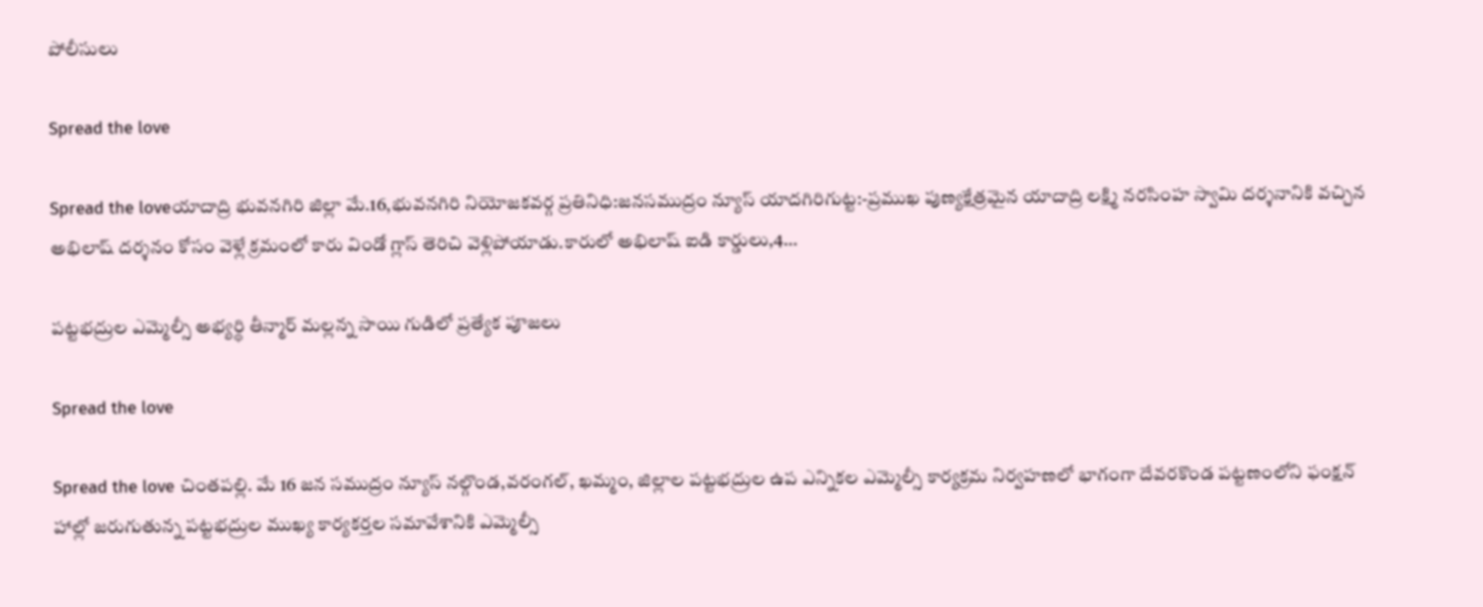పోలీసులు

Spread the love

Spread the loveయాదాద్రి భువనగిరి జిల్లా మే.16,భువనగిరి నియోజకవర్గ ప్రతినిధి:జనసముద్రం న్యూస్ యాదగిరిగుట్ట:-ప్రముఖ పుణ్యక్షేత్రమైన యాదాద్రి లక్ష్మి నరసింహ స్వామి దర్శనానికి వచ్చిన అభిలాష్ దర్శనం కోసం వెళ్లే క్రమంలో కారు విండో గ్లాస్ తెరిచి వెళ్లిపోయాడు.కారులో అభిలాష్ ఐడి కార్డులు,4…

పట్టభద్రుల ఎమ్మెల్సీ అభ్యర్థి తీన్మార్ మల్లన్న సాయి గుడిలో ప్రత్యేక పూజలు

Spread the love

Spread the love చింతపల్లి. మే 16 జన సముద్రం న్యూస్ నల్గొండ,వరంగల్, ఖమ్మం, జిల్లాల పట్టభద్రుల ఉప ఎన్నికల ఎమ్మెల్సీ కార్యక్రమ నిర్వహణలో భాగంగా దేవరకొండ పట్టణంలోని ఫంక్షన్ హాల్లో జరుగుతున్న పట్టభద్రుల ముఖ్య కార్యకర్తల సమావేశానికి ఎమ్మెల్సీ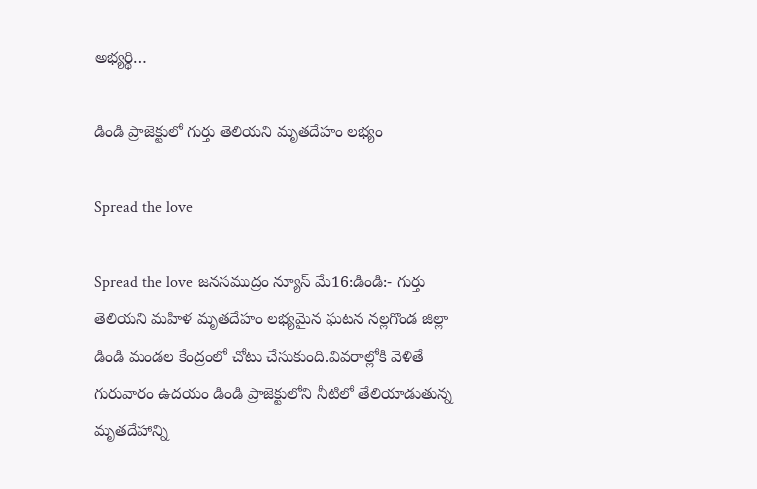అభ్యర్థి…

డిండి ప్రాజెక్టులో గుర్తు తెలియని మృతదేహం లభ్యం

Spread the love

Spread the love జనసముద్రం న్యూస్ మే16:డిండి:- గుర్తు తెలియని మహిళ మృతదేహం లభ్యమైన ఘటన నల్లగొండ జిల్లా డిండి మండల కేంద్రంలో చోటు చేసుకుంది.వివరాల్లోకి వెళితే గురువారం ఉదయం డిండి ప్రాజెక్టులోని నీటిలో తేలియాడుతున్న మృతదేహాన్ని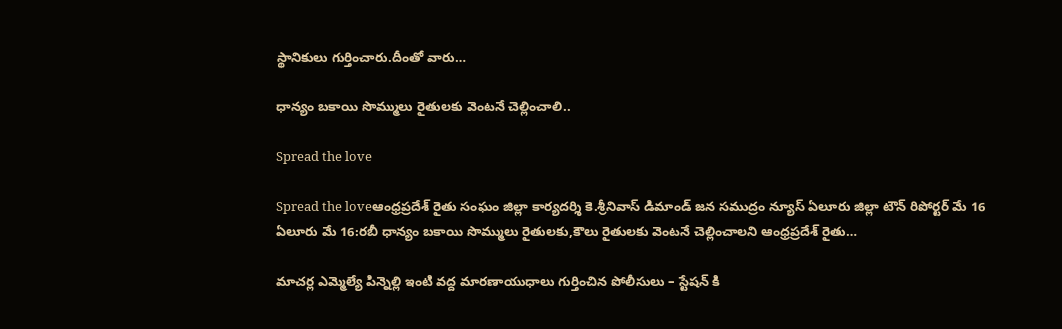స్థానికులు గుర్తించారు.దీంతో వారు…

ధాన్యం బకాయి సొమ్ములు రైతులకు వెంటనే చెల్లించాలి..

Spread the love

Spread the loveఆంధ్రప్రదేశ్ రైతు సంఘం జిల్లా కార్యదర్శి కె.శ్రీనివాస్ డిమాండ్ జన సముద్రం న్యూస్ ఏలూరు జిల్లా టౌన్ రిపోర్టర్ మే 16 ఏలూరు మే 16:రబీ ధాన్యం బకాయి సొమ్ములు రైతులకు,కౌలు రైతులకు వెంటనే చెల్లించాలని ఆంధ్రప్రదేశ్ రైతు…

మాచర్ల ఎమ్మెల్యే పిన్నెల్లి ఇంటి వద్ద మారణాయుధాలు గుర్తించిన పోలీసులు – స్టేషన్ కి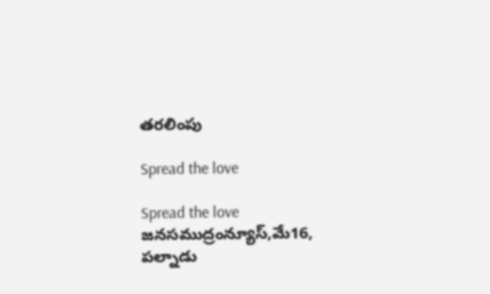తరలింపు

Spread the love

Spread the love జనసముద్రంన్యూస్,మే16, పల్నాడు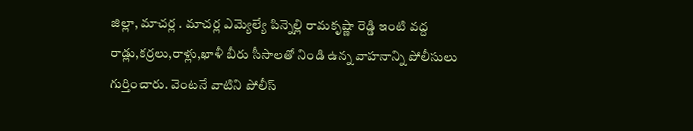జిల్లా, మాచర్ల . మాచర్ల ఎమ్యెల్యే పిన్నెల్లి రామకృష్ణా రెడ్డి ఇంటి వద్ద రాడ్లు,కర్రలు,రాళ్లు,ఖాళీ బీరు సీసాలతో నిండి ఉన్న వాహనాన్ని పోలీసులు గుర్తించారు. వెంటనే వాటిని పోలీస్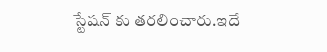స్టేషన్ కు తరలించారు.ఇదే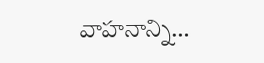వాహనాన్ని…